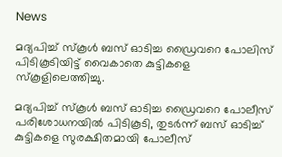News

മദ്യപിച്ച് സ്കൂൾ ബസ് ഓടിച്ച ഡ്രൈവറെ പോലിസ് പിടികൂടിയിട്ട് വൈകാതെ കുട്ടികളെ സ്കൂളിലെത്തിച്ചു.

മദ്യപിച്ച് സ്കൂൾ ബസ് ഓടിച്ച ഡ്രൈവറെ പോലീസ് പരിശോധനയിൽ പിടികൂടി, തുടർന്ന് ബസ് ഓടിച്ച് കുട്ടികളെ സുരക്ഷിതമായി പോലീസ്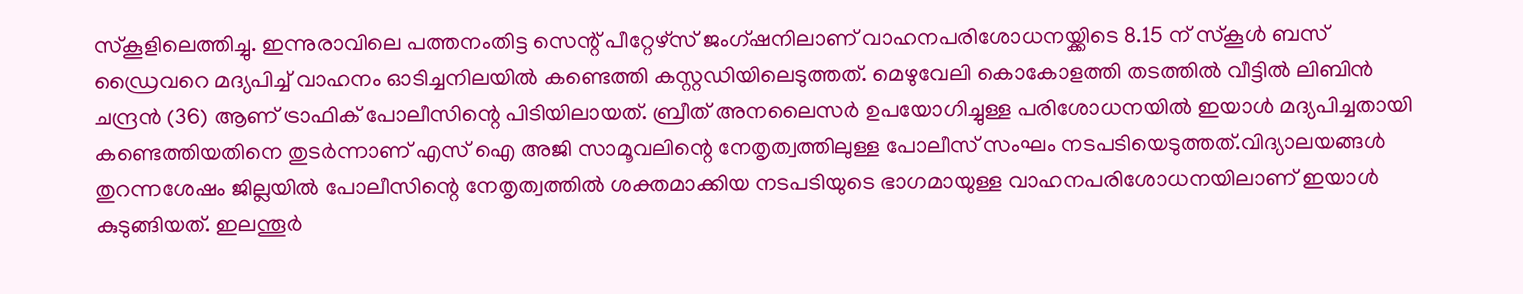സ്കൂളിലെത്തിച്ചു. ഇന്നുരാവിലെ പത്തനംതിട്ട സെന്റ് പീറ്റേഴ്സ് ജംഗ്ഷനിലാണ് വാഹനപരിശോധനയ്ക്കിടെ 8.15 ന് സ്കൂൾ ബസ് ഡ്രൈവറെ മദ്യപിച്ച് വാഹനം ഓടിച്ചനിലയിൽ കണ്ടെത്തി കസ്റ്റഡിയിലെടുത്തത്. മെഴുവേലി കൊകോളത്തി തടത്തിൽ വീട്ടിൽ ലിബിൻ ചന്ദ്രൻ (36) ആണ് ട്രാഫിക് പോലീസിന്റെ പിടിയിലായത്. ബ്രീത് അനലൈസർ ഉപയോഗിച്ചുള്ള പരിശോധനയിൽ ഇയാൾ മദ്യപിച്ചതായി കണ്ടെത്തിയതിനെ തുടർന്നാണ് എസ് ഐ അജി സാമൂവലിന്റെ നേതൃത്വത്തിലുള്ള പോലീസ് സംഘം നടപടിയെടുത്തത്.വിദ്യാലയങ്ങൾ തുറന്നശേഷം ജില്ലയിൽ പോലീസിന്റെ നേതൃത്വത്തിൽ ശക്തമാക്കിയ നടപടിയുടെ ഭാഗമായുള്ള വാഹനപരിശോധനയിലാണ് ഇയാൾ കുടുങ്ങിയത്. ഇലന്തൂർ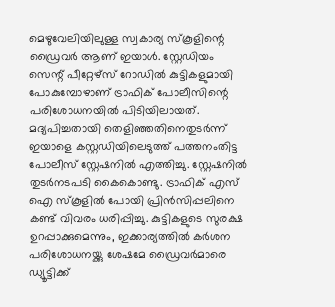മെഴുവേലിയിലുള്ള സ്വകാര്യ സ്കൂളിന്റെ ഡ്രൈവർ ആണ് ഇയാൾ. സ്റ്റേഡിയം സെന്റ് പീറ്റേഴ്സ് റോഡിൽ കുട്ടികളുമായി പോകുമ്പോഴാണ് ട്രാഫിക് പോലീസിന്റെ പരിശോധനയിൽ പിടിയിലായത്. മദ്യപിച്ചതായി തെളിഞ്ഞതിനെതുടർന്ന് ഇയാളെ കസ്റ്റഡിയിലെടുത്ത് പത്തനംതിട്ട പോലീസ് സ്റ്റേഷനിൽ എത്തിച്ചു. സ്റ്റേഷനിൽ തുടർനടപടി കൈകൊണ്ടു. ട്രാഫിക് എസ് ഐ സ്കൂളിൽ പോയി പ്രിൻസിപ്പലിനെ കണ്ട് വിവരം ധരിപ്പിച്ചു. കുട്ടികളുടെ സുരക്ഷ ഉറപ്പാക്കുമെന്നും, ഇക്കാര്യത്തിൽ കർശന പരിശോധനയ്ക്കു ശേഷമേ ഡ്രൈവർമാരെ ഡ്യൂട്ടിക്ക്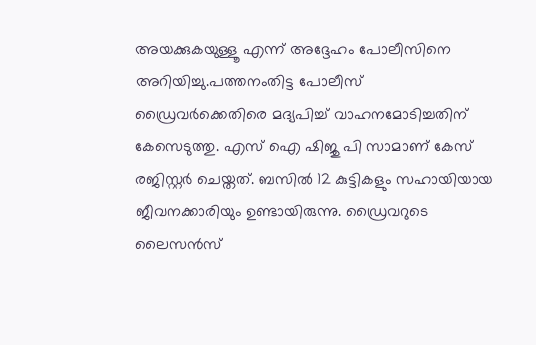അയക്കുകയുള്ളൂ എന്ന് അദ്ദേഹം പോലീസിനെ അറിയിച്ചു.പത്തനംതിട്ട പോലീസ് ഡ്രൈവർക്കെതിരെ മദ്യപിച്ച് വാഹനമോടിച്ചതിന് കേസെടുത്തു. എസ് ഐ ഷിജു പി സാമാണ് കേസ് രജിസ്റ്റർ ചെയ്തത്. ബസിൽ 12 കുട്ടികളും സഹായിയായ ജീവനക്കാരിയും ഉണ്ടായിരുന്നു. ഡ്രൈവറുടെ ലൈസൻസ്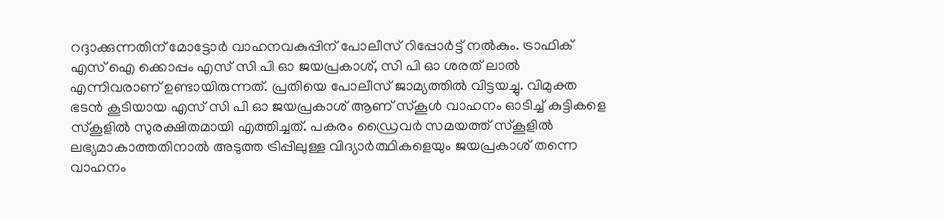റദ്ദാക്കുന്നതിന് മോട്ടോർ വാഹനവകുപ്പിന് പോലീസ് റിപ്പോർട്ട്‌ നൽകും. ട്രാഫിക് എസ് ഐ ക്കൊപ്പം എസ് സി പി ഓ ജയപ്രകാശ്, സി പി ഓ ശരത് ലാൽ എന്നിവരാണ് ഉണ്ടായിരുന്നത്. പ്രതിയെ പോലീസ് ജാമ്യത്തിൽ വിട്ടയച്ചു. വിമുക്ത ഭടൻ കൂടിയായ എസ് സി പി ഓ ജയപ്രകാശ് ആണ് സ്കൂൾ വാഹനം ഓടിച്ച് കുട്ടികളെ സ്കൂളിൽ സുരക്ഷിതമായി എത്തിച്ചത്. പകരം ഡ്രൈവർ സമയത്ത് സ്കൂളിൽ ലഭ്യമാകാത്തതിനാൽ അടുത്ത ട്രിപ്പിലുള്ള വിദ്യാർത്ഥികളെയും ജയപ്രകാശ് തന്നെ വാഹനം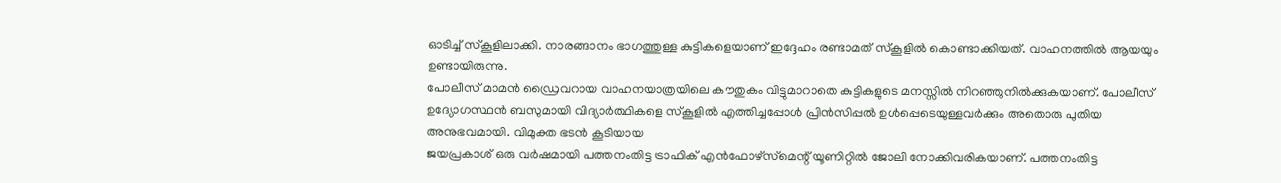ഓടിച്ച് സ്കൂളിലാക്കി. നാരങ്ങാനം ഭാഗത്തുള്ള കുട്ടികളെയാണ് ഇദ്ദേഹം രണ്ടാമത് സ്കൂളിൽ കൊണ്ടാക്കിയത്. വാഹനത്തിൽ ആയയും ഉണ്ടായിരുന്നു.
പോലീസ് മാമൻ ഡ്രൈവറായ വാഹനയാത്രയിലെ കൗതുകം വിട്ടുമാറാതെ കുട്ടികളുടെ മനസ്സിൽ നിറഞ്ഞുനിൽക്കുകയാണ്. പോലീസ് ഉദ്യോഗസ്ഥൻ ബസുമായി വിദ്യാർത്ഥികളെ സ്കൂളിൽ എത്തിച്ചപ്പോൾ പ്രിൻസിപ്പൽ ഉൾപ്പെടെയുള്ളവർക്കും അതൊരു പുതിയ അനുഭവമായി. വിമുക്ത ഭടൻ കൂടിയായ
ജയപ്രകാശ് ഒരു വർഷമായി പത്തനംതിട്ട ട്രാഫിക് എൻഫോഴ്സ്‌മെന്റ് യൂണിറ്റിൽ ജോലി നോക്കിവരികയാണ്. പത്തനംതിട്ട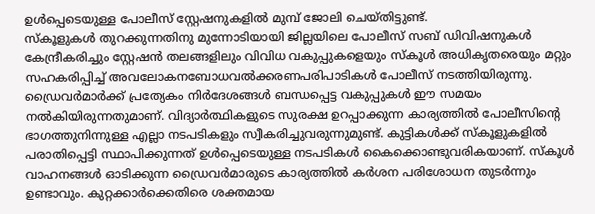ഉൾപ്പെടെയുള്ള പോലീസ് സ്റ്റേഷനുകളിൽ മുമ്പ് ജോലി ചെയ്തിട്ടുണ്ട്.
സ്കൂളുകൾ തുറക്കുന്നതിനു മുന്നോടിയായി ജില്ലയിലെ പോലീസ് സബ് ഡിവിഷനുകൾ കേന്ദ്രീകരിച്ചും സ്റ്റേഷൻ തലങ്ങളിലും വിവിധ വകുപ്പുകളെയും സ്കൂൾ അധികൃതരെയും മറ്റും സഹകരിപ്പിച്ച് അവലോകനബോധവൽക്കരണപരിപാടികൾ പോലീസ് നടത്തിയിരുന്നു. ഡ്രൈവർമാർക്ക് പ്രത്യേകം നിർദേശങ്ങൾ ബന്ധപ്പെട്ട വകുപ്പുകൾ ഈ സമയം നൽകിയിരുന്നതുമാണ്. വിദ്യാർത്ഥികളുടെ സുരക്ഷ ഉറപ്പാക്കുന്ന കാര്യത്തിൽ പോലീസിന്റെ ഭാഗത്തുനിന്നുള്ള എല്ലാ നടപടികളും സ്വീകരിച്ചുവരുന്നുമുണ്ട്. കുട്ടികൾക്ക് സ്കൂളുകളിൽ പരാതിപ്പെട്ടി സ്ഥാപിക്കുന്നത് ഉൾപ്പെടെയുള്ള നടപടികൾ കൈക്കൊണ്ടുവരികയാണ്. സ്കൂൾ വാഹനങ്ങൾ ഓടിക്കുന്ന ഡ്രൈവർമാരുടെ കാര്യത്തിൽ കർശന പരിശോധന തുടർന്നും ഉണ്ടാവും. കുറ്റക്കാർക്കെതിരെ ശക്തമായ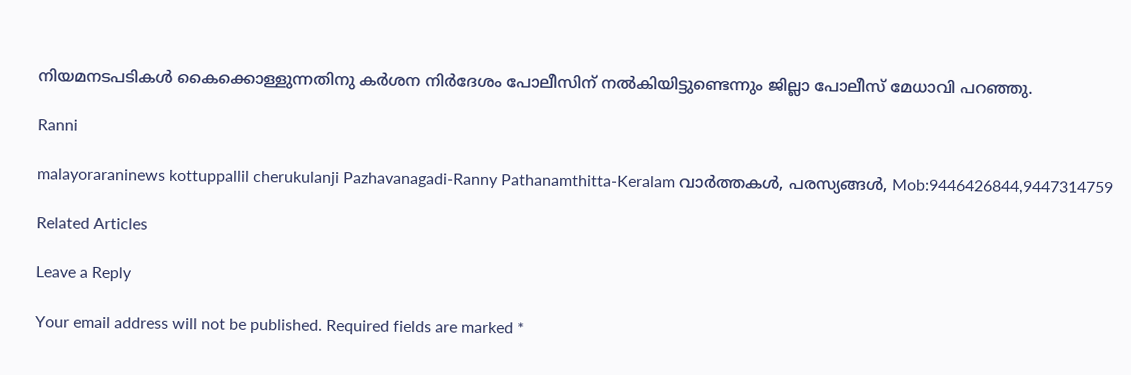നിയമനടപടികൾ കൈക്കൊള്ളുന്നതിനു കർശന നിർദേശം പോലീസിന് നൽകിയിട്ടുണ്ടെന്നും ജില്ലാ പോലീസ് മേധാവി പറഞ്ഞു.

Ranni

malayoraraninews kottuppallil cherukulanji Pazhavanagadi-Ranny Pathanamthitta-Keralam വാർത്തകൾ, പരസ്യങ്ങൾ, Mob:9446426844,9447314759

Related Articles

Leave a Reply

Your email address will not be published. Required fields are marked *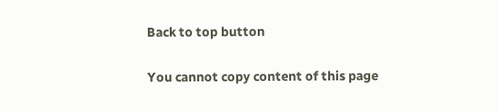Back to top button

You cannot copy content of this page